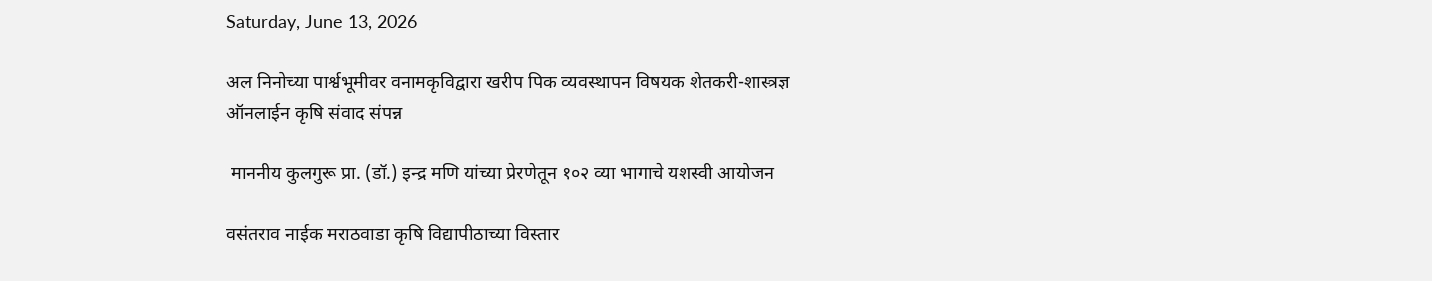Saturday, June 13, 2026

अल निनोच्या पार्श्वभूमीवर वनामकृविद्वारा खरीप पिक व्यवस्थापन विषयक शेतकरी-शास्त्रज्ञ ऑनलाईन कृषि संवाद संपन्न

 माननीय कुलगुरू प्रा. (डॉ.) इन्द्र मणि यांच्या प्रेरणेतून १०२ व्या भागाचे यशस्वी आयोजन

वसंतराव नाईक मराठवाडा कृषि विद्यापीठाच्या विस्तार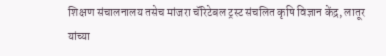शिक्षण संचालनालय तसेच मांजरा चॅरिटेबल ट्रस्ट संचलित कृषि विज्ञान केंद्र, लातूर यांच्या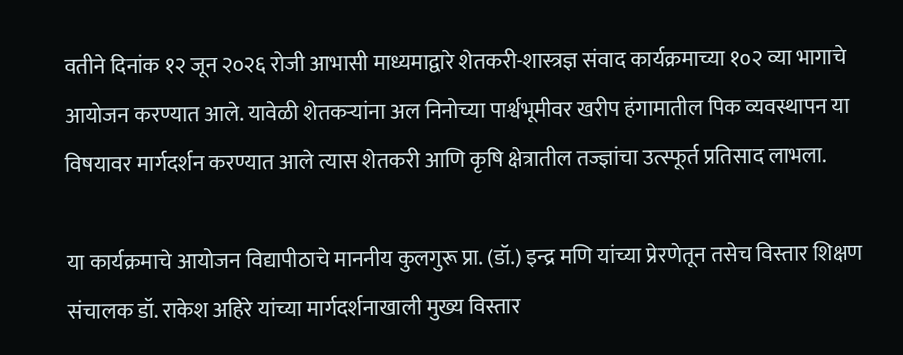वतीने दिनांक १२ जून २०२६ रोजी आभासी माध्यमाद्वारे शेतकरी-शास्त्रज्ञ संवाद कार्यक्रमाच्या १०२ व्या भागाचे आयोजन करण्यात आले. यावेळी शेतकऱ्यांना अल निनोच्या पार्श्वभूमीवर खरीप हंगामातील पिक व्यवस्थापन या विषयावर मार्गदर्शन करण्यात आले त्यास शेतकरी आणि कृषि क्षेत्रातील तज्ज्ञांचा उत्स्फूर्त प्रतिसाद लाभला.

या कार्यक्रमाचे आयोजन विद्यापीठाचे माननीय कुलगुरू प्रा. (डॉ.) इन्द्र मणि यांच्या प्रेरणेतून तसेच विस्तार शिक्षण संचालक डॉ. राकेश अहिरे यांच्या मार्गदर्शनाखाली मुख्य विस्तार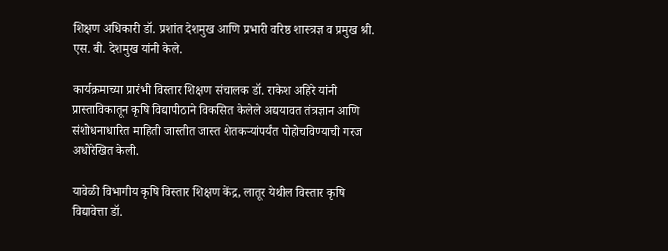शिक्षण अधिकारी डॉ. प्रशांत देशमुख आणि प्रभारी वरिष्ठ शास्त्रज्ञ व प्रमुख श्री. एस. बी. देशमुख यांनी केले.

कार्यक्रमाच्या प्रारंभी विस्तार शिक्षण संचालक डॉ. राकेश अहिरे यांनी प्रास्ताविकातून कृषि विद्यापीठाने विकसित केलेले अद्ययावत तंत्रज्ञान आणि संशोधनाधारित माहिती जास्तीत जास्त शेतकऱ्यांपर्यंत पोहोचविण्याची गरज अधोरेखित केली.

यावेळी विभागीय कृषि विस्तार शिक्षण केंद्र, लातूर येथील विस्तार कृषि विद्यावेत्ता डॉ.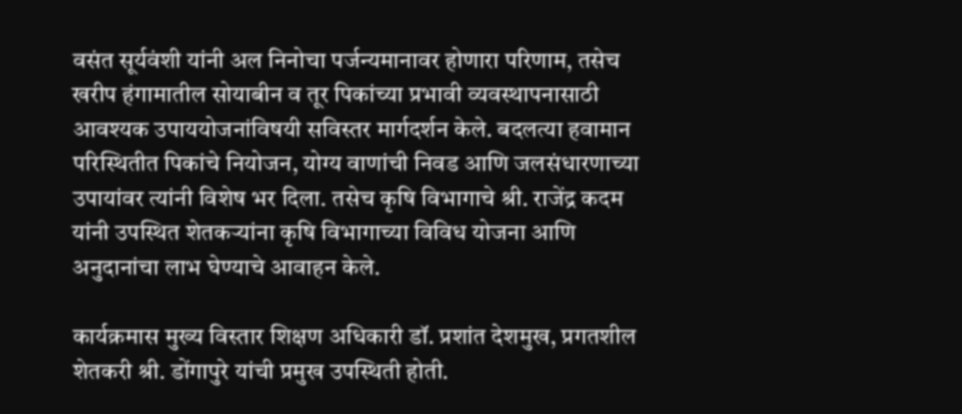वसंत सूर्यवंशी यांनी अल निनोचा पर्जन्यमानावर होणारा परिणाम, तसेच खरीप हंगामातील सोयाबीन व तूर पिकांच्या प्रभावी व्यवस्थापनासाठी आवश्यक उपाययोजनांविषयी सविस्तर मार्गदर्शन केले. बदलत्या हवामान परिस्थितीत पिकांचे नियोजन, योग्य वाणांची निवड आणि जलसंधारणाच्या उपायांवर त्यांनी विशेष भर दिला. तसेच कृषि विभागाचे श्री. राजेंद्र कदम यांनी उपस्थित शेतकऱ्यांना कृषि विभागाच्या विविध योजना आणि अनुदानांचा लाभ घेण्याचे आवाहन केले.

कार्यक्रमास मुख्य विस्तार शिक्षण अधिकारी डॉ. प्रशांत देशमुख, प्रगतशील शेतकरी श्री. डोंगापुरे यांची प्रमुख उपस्थिती होती.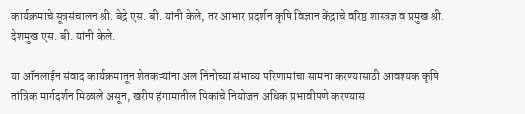कार्यक्रमाचे सूत्रसंचालन श्री. बेद्रे एस. बी. यांनी केले, तर आभार प्रदर्शन कृषि विज्ञान केंद्राचे वरिष्ठ शास्त्रज्ञ व प्रमुख श्री. देशमुख एस. बी. यांनी केले.

या ऑनलाईन संवाद कार्यक्रमातून शेतकऱ्यांना अल निनोच्या संभाव्य परिणामांचा सामना करण्यासाठी आवश्यक कृषि तांत्रिक मार्गदर्शन मिळाले असून, खरीप हंगामातील पिकांचे नियोजन अधिक प्रभावीपणे करण्यास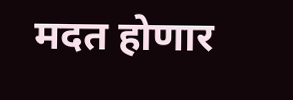मदत होणार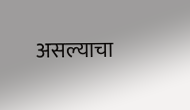असल्याचा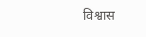विश्वास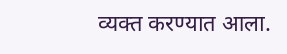व्यक्त करण्यात आला.